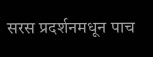सरस प्रदर्शनमधून पाच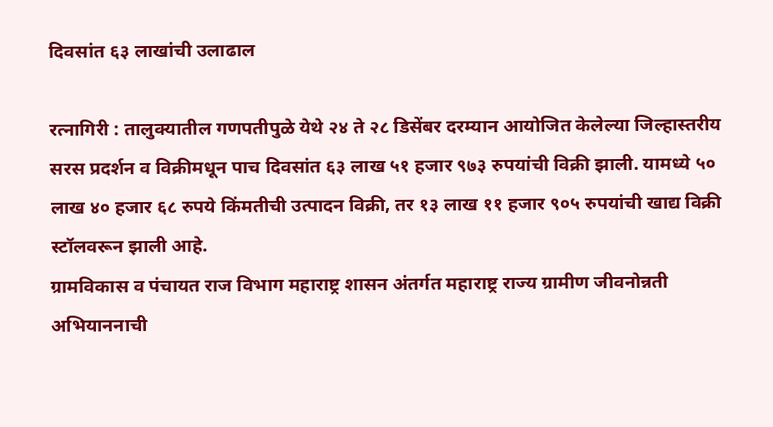दिवसांत ६३ लाखांची उलाढाल

रत्नागिरी : तालुक्यातील गणपतीपुळे येथे २४ ते २८ डिसेंबर दरम्यान आयोजित केलेल्या जिल्हास्तरीय सरस प्रदर्शन व विक्रीमधून पाच दिवसांत ६३ लाख ५१ हजार ९७३ रुपयांची विक्री झाली. यामध्ये ५० लाख ४० हजार ६८ रुपये किंमतीची उत्पादन विक्री, तर १३ लाख ११ हजार ९०५ रुपयांची खाद्य विक्री स्टॉलवरून झाली आहे.
ग्रामविकास व पंचायत राज विभाग महाराष्ट्र शासन अंतर्गत महाराष्ट्र राज्य ग्रामीण जीवनोन्नती अभियाननाची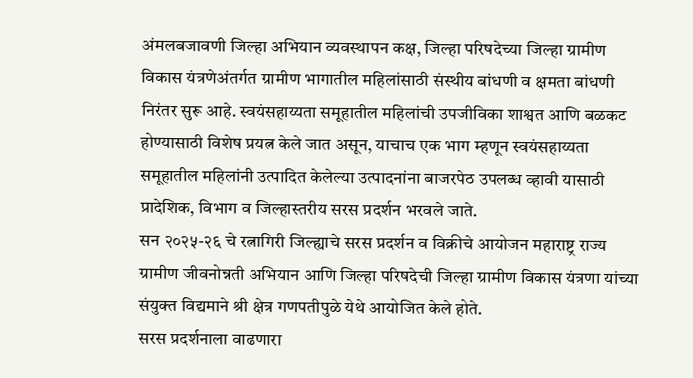अंमलबजावणी जिल्हा अभियान व्यवस्थापन कक्ष, जिल्हा परिषदेच्या जिल्हा ग्रामीण विकास यंत्रणेअंतर्गत ग्रामीण भागातील महिलांसाठी संस्थीय बांधणी व क्षमता बांधणी निरंतर सुरू आहे. स्वयंसहाय्यता समूहातील महिलांची उपजीविका शाश्वत आणि बळकट होण्यासाठी विशेष प्रयत्न केले जात असून, याचाच एक भाग म्हणून स्वयंसहाय्यता समूहातील महिलांनी उत्पादित केलेल्या उत्पादनांना बाजरपेठ उपलब्ध व्हावी यासाठी प्रादेशिक, विभाग व जिल्हास्तरीय सरस प्रदर्शन भरवले जाते.
सन २०२५-२६ चे रत्नागिरी जिल्ह्याचे सरस प्रदर्शन व विक्रीचे आयोजन महाराष्ट्र राज्य ग्रामीण जीवनोन्नती अभियान आणि जिल्हा परिषदेची जिल्हा ग्रामीण विकास यंत्रणा यांच्या संयुक्त विद्यमाने श्री क्षेत्र गणपतीपुळे येथे आयोजित केले होते.
सरस प्रदर्शनाला वाढणारा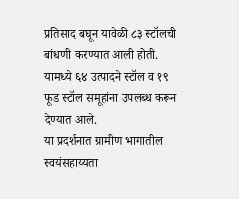प्रतिसाद बघून यावेळी ८३ स्टॉलची बांधणी करण्यात आली होती. यामध्ये ६४ उत्पादने स्टॉल व १९ फूड स्टॉल समूहांना उपलब्ध करून देण्यात आले.
या प्रदर्शनात ग्रामीण भागातील स्वयंसहाय्यता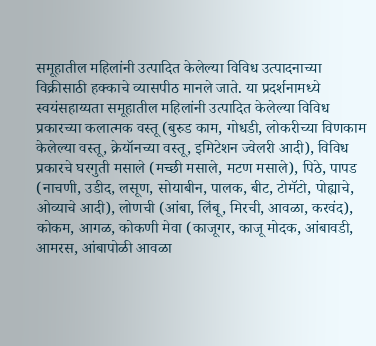समूहातील महिलांनी उत्पादित केलेल्या विविध उत्पादनाच्या विक्रीसाठी हक्काचे व्यासपीठ मानले जाते. या प्रदर्शनामध्ये स्वयंसहाय्यता समूहातील महिलांनी उत्पादित केलेल्या विविध प्रकारच्या कलात्मक वस्तू (बुरुड काम, गोधडी, लोकरीच्या विणकाम केलेल्या वस्तू, क्रेयॉनच्या वस्तू, इमिटेशन ज्वेलरी आदी), विविध प्रकारचे घरगुती मसाले (मच्छी मसाले, मटण मसाले), पिठे, पापड (नाचणी, उडीद, लसूण, सोयाबीन, पालक, बीट, टोमॅटो, पोह्याचे, ओव्याचे आदी), लोणची (आंबा, लिंबू, मिरची, आवळा, करवंद), कोकम, आगळ, कोकणी मेवा (काजूगर, काजू मोदक, आंबावडी, आमरस, आंबापोळी आवळा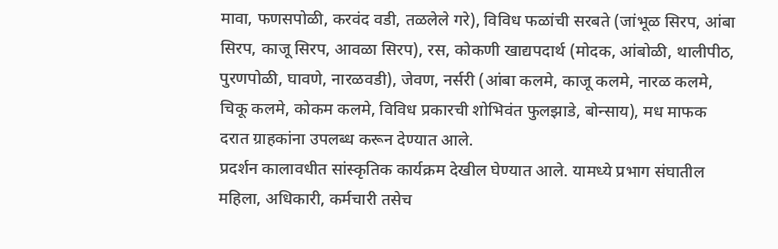मावा, फणसपोळी, करवंद वडी, तळलेले गरे), विविध फळांची सरबते (जांभूळ सिरप, आंबा सिरप, काजू सिरप, आवळा सिरप), रस, कोकणी खाद्यपदार्थ (मोदक, आंबोळी, थालीपीठ, पुरणपोळी, घावणे, नारळवडी), जेवण, नर्सरी (आंबा कलमे, काजू कलमे, नारळ कलमे, चिकू कलमे, कोकम कलमे, विविध प्रकारची शोभिवंत फुलझाडे, बोन्साय), मध माफक दरात ग्राहकांना उपलब्ध करून देण्यात आले.
प्रदर्शन कालावधीत सांस्कृतिक कार्यक्रम देखील घेण्यात आले. यामध्ये प्रभाग संघातील महिला, अधिकारी, कर्मचारी तसेच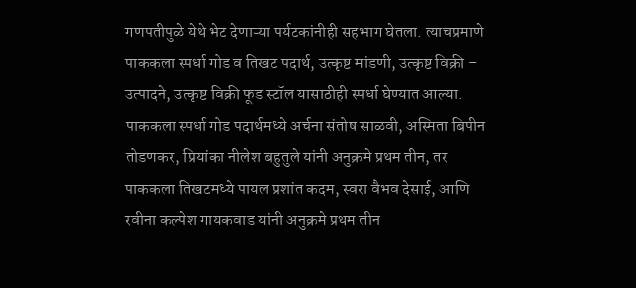गणपतीपुळे येथे भेट देणाऱ्या पर्यटकांनीही सहभाग घेतला. त्याचप्रमाणे पाककला स्पर्धा गोड व तिखट पदार्थ, उत्कृष्ट मांडणी, उत्कृष्ट विक्री – उत्पादने, उत्कृष्ट विक्री फूड स्टॉल यासाठीही स्पर्धा घेण्यात आल्या.
पाककला स्पर्धा गोड पदार्थमध्ये अर्चना संतोष साळवी, अस्मिता बिपीन तोडणकर, प्रियांका नीलेश बहुतुले यांनी अनुक्रमे प्रथम तीन, तर पाककला तिखटमध्ये पायल प्रशांत कदम, स्वरा वैभव देसाई, आणि रवीना कल्पेश गायकवाड यांनी अनुक्रमे प्रथम तीन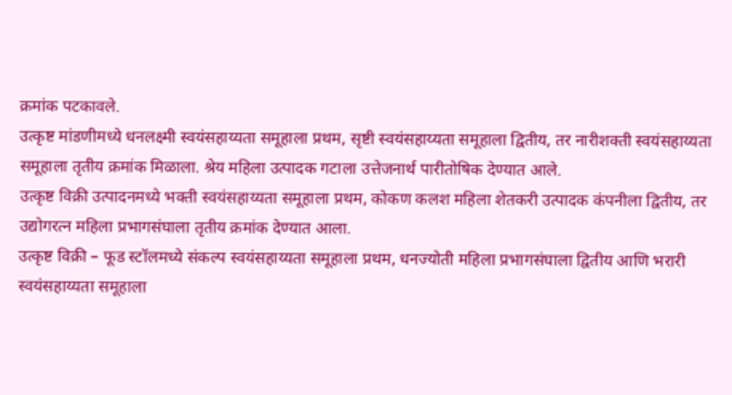क्रमांक पटकावले.
उत्कृष्ट मांडणीमध्ये धनलक्ष्मी स्वयंसहाय्यता समूहाला प्रथम, सृष्टी स्वयंसहाय्यता समूहाला द्वितीय, तर नारीशक्ती स्वयंसहाय्यता समूहाला तृतीय क्रमांक मिळाला. श्रेय महिला उत्पादक गटाला उत्तेजनार्थ पारीतोषिक देण्यात आले.
उत्कृष्ट विक्री उत्पादनमध्ये भक्ती स्वयंसहाय्यता समूहाला प्रथम, कोकण कलश महिला शेतकरी उत्पादक कंपनीला द्वितीय, तर उद्योगरत्न महिला प्रभागसंघाला तृतीय क्रमांक देण्यात आला.
उत्कृष्ट विक्री – फूड स्टॉलमध्ये संकल्प स्वयंसहाय्यता समूहाला प्रथम, धनज्योती महिला प्रभागसंघाला द्वितीय आणि भरारी स्वयंसहाय्यता समूहाला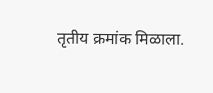तृतीय क्रमांक मिळाला.